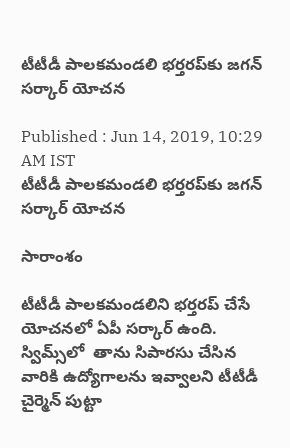టీటీడీ పాలకమండలి భర్తరప్‌కు జగన్ సర్కార్ యోచన

Published : Jun 14, 2019, 10:29 AM IST
టీటీడీ పాలకమండలి భర్తరప్‌కు జగన్ సర్కార్ యోచన

సారాంశం

టీటీడీ పాలకమండలిని భర్తరప్ చేసే యోచనలో ఏపీ సర్కార్ ఉంది. స్విమ్స్‌లో  తాను సిపారసు చేసిన వారికి ఉద్యోగాలను ఇవ్వాలని టీటీడీ చైర్మెన్ పుట్టా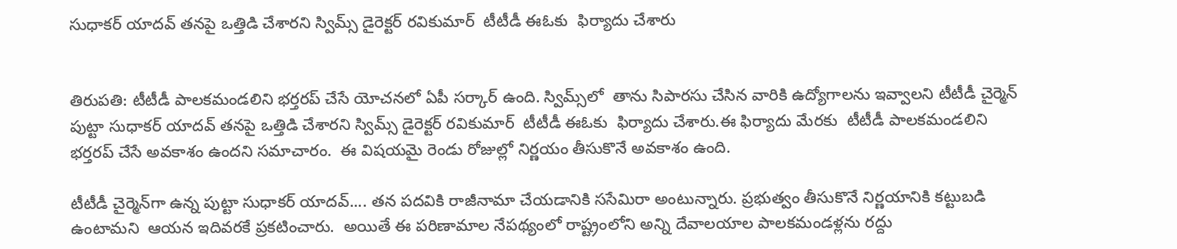సుధాకర్ యాదవ్ తనపై ఒత్తిడి చేశారని స్విమ్స్ డైరెక్టర్ రవికుమార్  టీటీడీ ఈఓకు  ఫిర్యాదు చేశారు


తిరుపతి: టీటీడీ పాలకమండలిని భర్తరప్ చేసే యోచనలో ఏపీ సర్కార్ ఉంది. స్విమ్స్‌లో  తాను సిపారసు చేసిన వారికి ఉద్యోగాలను ఇవ్వాలని టీటీడీ చైర్మెన్ పుట్టా సుధాకర్ యాదవ్ తనపై ఒత్తిడి చేశారని స్విమ్స్ డైరెక్టర్ రవికుమార్  టీటీడీ ఈఓకు  ఫిర్యాదు చేశారు.ఈ ఫిర్యాదు మేరకు  టీటీడీ పాలకమండలిని భర్తరప్ చేసే అవకాశం ఉందని సమాచారం.  ఈ విషయమై రెండు రోజుల్లో నిర్ణయం తీసుకొనే అవకాశం ఉంది.

టీటీడీ చైర్మెన్‌గా ఉన్న పుట్టా సుధాకర్ యాదవ్‌.... తన పదవికి రాజీనామా చేయడానికి ససేమిరా అంటున్నారు. ప్రభుత్వం తీసుకొనే నిర్ణయానికి కట్టుబడి ఉంటామని  ఆయన ఇదివరకే ప్రకటించారు.  అయితే ఈ పరిణామాల నేపథ్యంలో రాష్ట్రంలోని అన్ని దేవాలయాల పాలకమండళ్లను రద్దు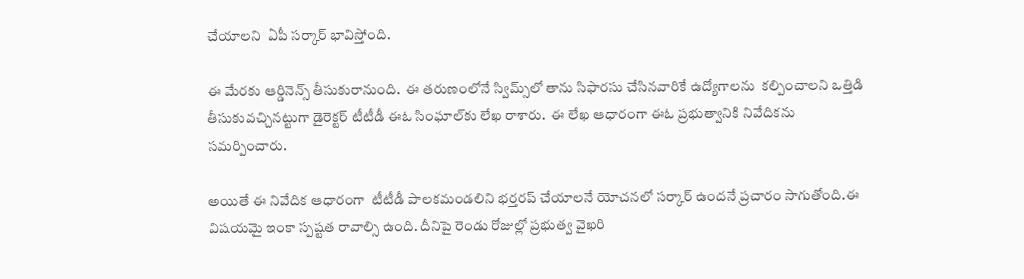చేయాలని  ఏపీ సర్కార్ భావిస్తోంది.

ఈ మేరకు ఆర్డినెన్స్‌ తీసుకురానుంది.  ఈ తరుణంలోనే స్విమ్స్‌లో తాను సిఫారసు చేసినవారికే ఉద్యోగాలను  కల్పించాలని ఒత్తిడి తీసుకువచ్చినట్టుగా డైరెక్టర్ టీటీడీ ఈఓ సింఘాల్‌కు లేఖ రాశారు.  ఈ లేఖ ఆధారంగా ఈఓ ప్రభుత్వానికి నివేదికను సమర్పించారు.

అయితే ఈ నివేదిక ఆధారంగా  టీటీడీ పాలకమండలిని భర్తరప్ చేయాలనే యోచనలో సర్కార్ ఉందనే ప్రచారం సాగుతోంది.ఈ విషయమై ఇంకా స్పష్టత రావాల్సి ఉంది. దీనిపై రెండు రోజుల్లో ప్రభుత్వ వైఖరి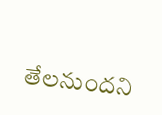తేలనుందని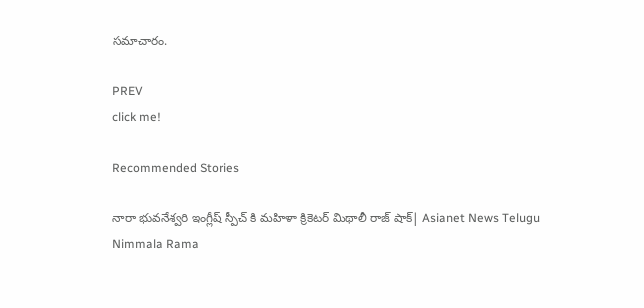సమాచారం.

PREV
click me!

Recommended Stories

నారా భువనేశ్వరి ఇంగ్లీష్ స్పీచ్ కి మహిళా క్రికెటర్ మిథాలీ రాజ్ షాక్| Asianet News Telugu
Nimmala Rama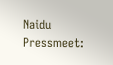Naidu Pressmeet: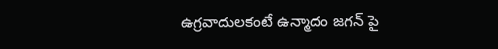ఉగ్రవాదులకంటే ఉన్మాదం జగన్ పై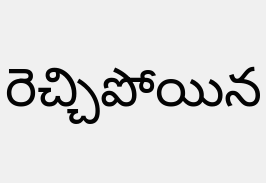రెచ్చిపోయిన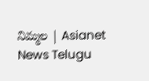నిమ్మల | Asianet News Telugu